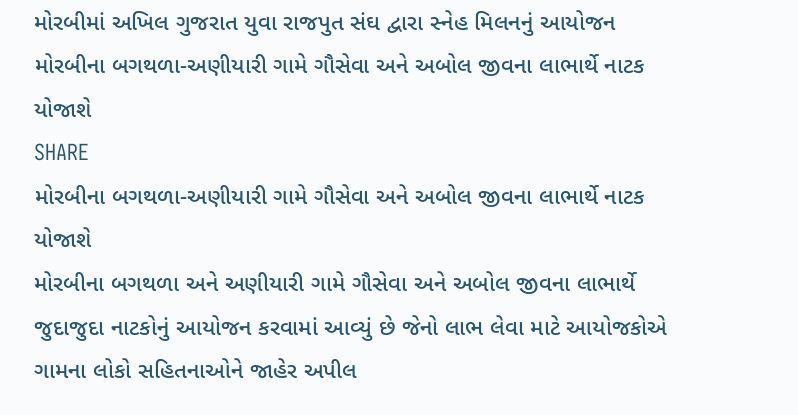મોરબીમાં અખિલ ગુજરાત યુવા રાજપુત સંઘ દ્વારા સ્નેહ મિલનનું આયોજન
મોરબીના બગથળા-અણીયારી ગામે ગૌસેવા અને અબોલ જીવના લાભાર્થે નાટક યોજાશે
SHARE
મોરબીના બગથળા-અણીયારી ગામે ગૌસેવા અને અબોલ જીવના લાભાર્થે નાટક યોજાશે
મોરબીના બગથળા અને અણીયારી ગામે ગૌસેવા અને અબોલ જીવના લાભાર્થે જુદાજુદા નાટકોનું આયોજન કરવામાં આવ્યું છે જેનો લાભ લેવા માટે આયોજકોએ ગામના લોકો સહિતનાઓને જાહેર અપીલ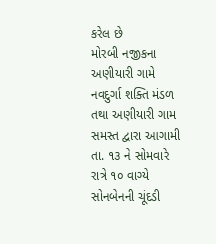કરેલ છે
મોરબી નજીકના અણીયારી ગામે નવદુર્ગા શક્તિ મંડળ તથા અણીયારી ગામ સમસ્ત દ્વારા આગામી તા. ૧૩ ને સોમવારે રાત્રે ૧૦ વાગ્યે સોનબેનની ચૂંદડી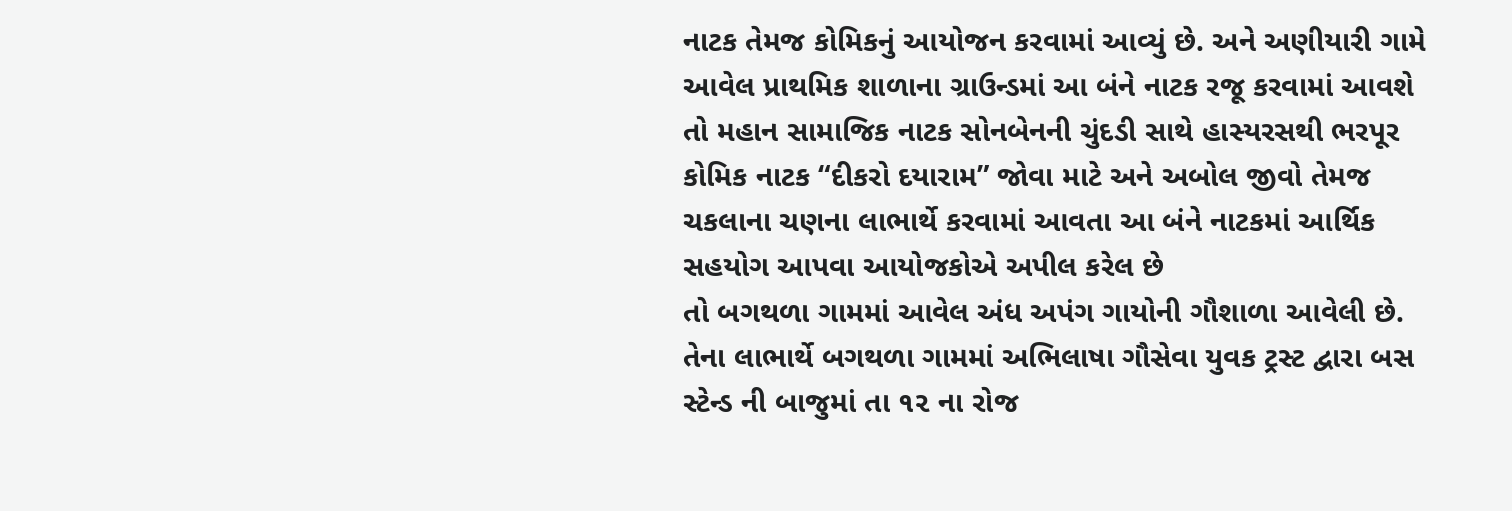નાટક તેમજ કોમિકનું આયોજન કરવામાં આવ્યું છે. અને અણીયારી ગામે આવેલ પ્રાથમિક શાળાના ગ્રાઉન્ડમાં આ બંને નાટક રજૂ કરવામાં આવશે તો મહાન સામાજિક નાટક સોનબેનની ચુંદડી સાથે હાસ્યરસથી ભરપૂર કોમિક નાટક “દીકરો દયારામ” જોવા માટે અને અબોલ જીવો તેમજ ચકલાના ચણના લાભાર્થે કરવામાં આવતા આ બંને નાટકમાં આર્થિક સહયોગ આપવા આયોજકોએ અપીલ કરેલ છે
તો બગથળા ગામમાં આવેલ અંધ અપંગ ગાયોની ગૌશાળા આવેલી છે. તેના લાભાર્થે બગથળા ગામમાં અભિલાષા ગૌસેવા યુવક ટ્રસ્ટ દ્વારા બસ સ્ટેન્ડ ની બાજુમાં તા ૧૨ ના રોજ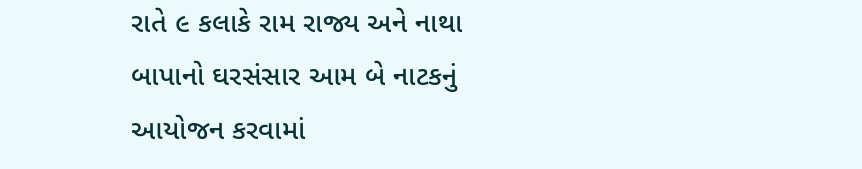રાતે ૯ કલાકે રામ રાજ્ય અને નાથા બાપાનો ઘરસંસાર આમ બે નાટકનું આયોજન કરવામાં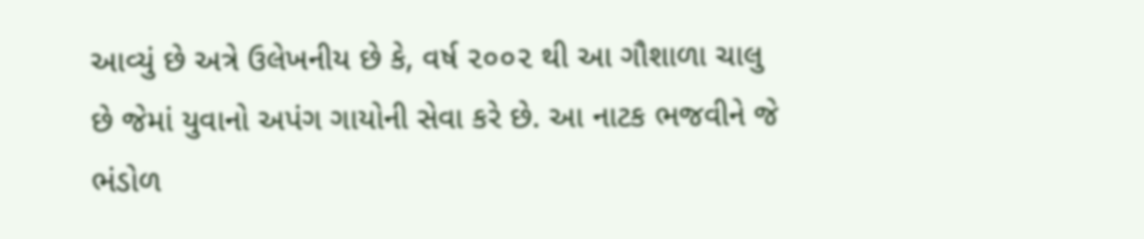આવ્યું છે અત્રે ઉલેખનીય છે કે, વર્ષ ૨૦૦૨ થી આ ગૌશાળા ચાલુ છે જેમાં યુવાનો અપંગ ગાયોની સેવા કરે છે. આ નાટક ભજવીને જે ભંડોળ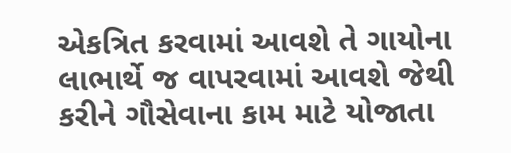એકત્રિત કરવામાં આવશે તે ગાયોના લાભાર્થે જ વાપરવામાં આવશે જેથી કરીને ગૌસેવાના કામ માટે યોજાતા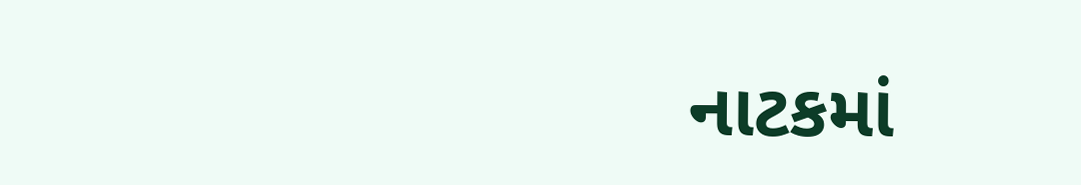નાટકમાં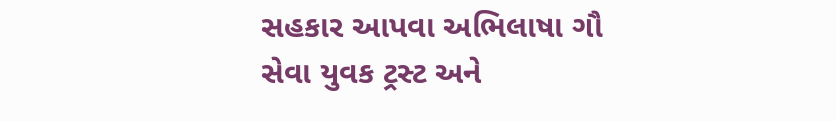સહકાર આપવા અભિલાષા ગૌ સેવા યુવક ટ્રસ્ટ અને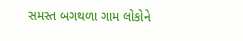સમસ્ત બગથળા ગામ લોકોને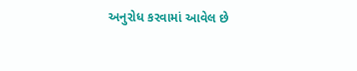અનુરોધ કરવામાં આવેલ છે